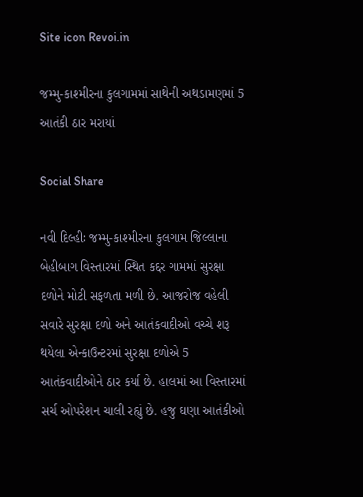Site icon Revoi.in

જમ્મુ-કાશ્મીરના કુલગામમાં સાથેની અથડામણમાં 5 આતંકી ઠાર મરાયાં

Social Share

નવી દિલ્હીઃ જમ્મુ-કાશ્મીરના કુલગામ જિલ્લાના બેહીબાગ વિસ્તારમાં સ્થિત કદ્દર ગામમાં સુરક્ષા દળોને મોટી સફળતા મળી છે. આજરોજ વહેલી સવારે સુરક્ષા દળો અને આતંકવાદીઓ વચ્ચે શરૂ થયેલા એન્કાઉન્ટરમાં સુરક્ષા દળોએ 5 આતંકવાદીઓને ઠાર કર્યા છે. હાલમાં આ વિસ્તારમાં સર્ચ ઓપરેશન ચાલી રહ્યું છે. હજુ ઘણા આતંકીઓ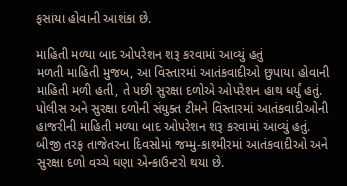ફસાયા હોવાની આશંકા છે.

માહિતી મળ્યા બાદ ઓપરેશન શરૂ કરવામાં આવ્યું હતું
મળતી માહિતી મુજબ, આ વિસ્તારમાં આતંકવાદીઓ છુપાયા હોવાની માહિતી મળી હતી, તે પછી સુરક્ષા દળોએ ઓપરેશન હાથ ધર્યું હતું. પોલીસ અને સુરક્ષા દળોની સંયુક્ત ટીમને વિસ્તારમાં આતંકવાદીઓની હાજરીની માહિતી મળ્યા બાદ ઓપરેશન શરૂ કરવામાં આવ્યું હતું. બીજી તરફ તાજેતરના દિવસોમાં જમ્મુ-કાશ્મીરમાં આતંકવાદીઓ અને સુરક્ષા દળો વચ્ચે ઘણા એન્કાઉન્ટરો થયા છે.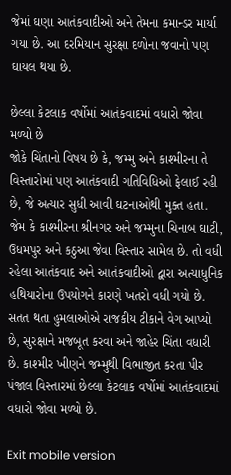જેમાં ઘણા આતંકવાદીઓ અને તેમના કમાન્ડર માર્યા ગયા છે. આ દરમિયાન સુરક્ષા દળોના જવાનો પણ ઘાયલ થયા છે.

છેલ્લા કેટલાક વર્ષોમાં આતંકવાદમાં વધારો જોવા મળ્યો છે
જોકે ચિંતાનો વિષય છે કે, જમ્મુ અને કાશ્મીરના તે વિસ્તારોમાં પણ આતંકવાદી ગતિવિધિઓ ફેલાઈ રહી છે, જે અત્યાર સુધી આવી ઘટનાઓથી મુક્ત હતા. જેમ કે કાશ્મીરના શ્રીનગર અને જમ્મુના ચિનાબ ઘાટી, ઉધમપુર અને કઠુઆ જેવા વિસ્તાર સામેલ છે. તો વધી રહેલા આતંકવાદ અને આતંકવાદીઓ દ્વારા અત્યાધુનિક હથિયારોના ઉપયોગને કારણે ખતરો વધી ગયો છે. સતત થતા હુમલાઓએ રાજકીય ટીકાને વેગ આપ્યો છે, સુરક્ષાને મજબૂત કરવા અને જાહેર ચિંતા વધારી છે. કાશ્મીર ખીણને જમ્મુથી વિભાજીત કરતા પીર પંજાલ વિસ્તારમાં છેલ્લા કેટલાક વર્ષોમાં આતંકવાદમાં વધારો જોવા મળ્યો છે.

Exit mobile version